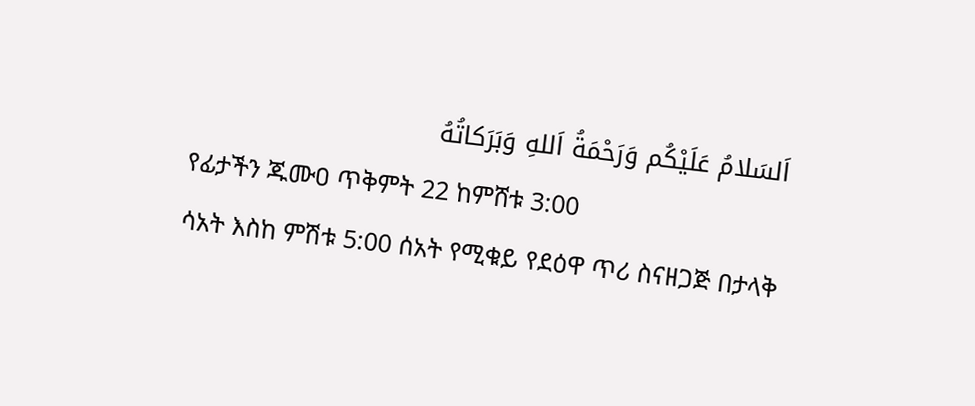اَلسَلامُ عَلَيْكُم وَرَحْمَةُ اَللهِ وَبَرَكاتُهُ
የፊታችን ጁሙዐ ጥቅምት 22 ከምሸቱ 3:00
ሳአት እስከ ምሽቱ 5:00 ሰአት የሚቁይ የደዕዋ ጥሪ ስናዘጋጅ በታላቅ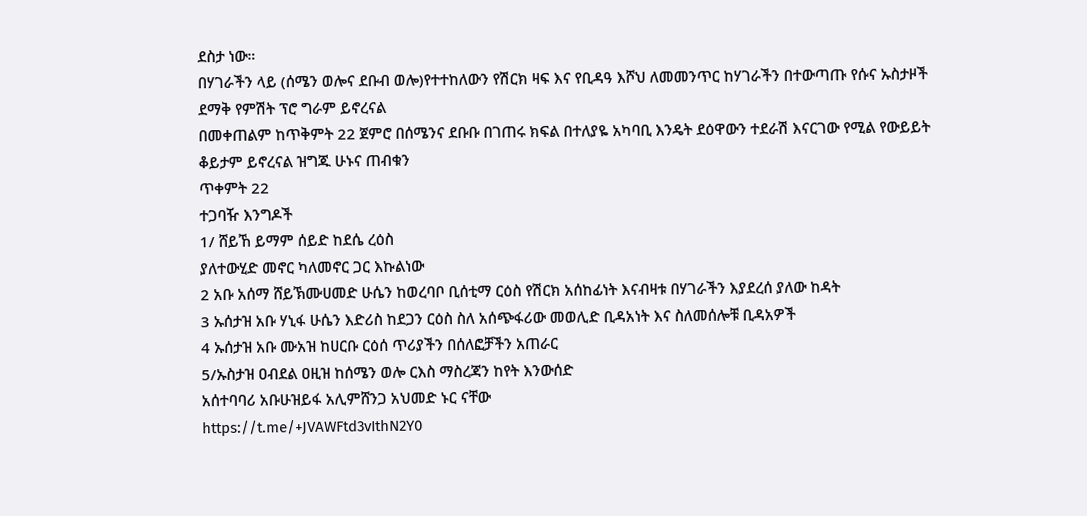ደስታ ነው።
በሃገራችን ላይ (ሰሜን ወሎና ደቡብ ወሎ)የተተከለውን የሽርክ ዛፍ እና የቢዳዓ እሾህ ለመመንጥር ከሃገራችን በተውጣጡ የሱና ኡስታዞች ደማቅ የምሽት ፕሮ ግራም ይኖረናል
በመቀጠልም ከጥቅምት 22 ጀምሮ በሰሜንና ደቡቡ በገጠሩ ክፍል በተለያዬ አካባቢ እንዴት ደዕዋውን ተደራሽ እናርገው የሚል የውይይት ቆይታም ይኖረናል ዝግጁ ሁኑና ጠብቁን
ጥቀምት 22
ተጋባዥ እንግዶች
1/ ሸይኸ ይማም ሰይድ ከደሴ ረዕስ
ያለተውሂድ መኖር ካለመኖር ጋር እኩልነው
2 አቡ አሰማ ሸይኽሙሀመድ ሁሴን ከወረባቦ ቢሰቲማ ርዕስ የሽርክ አሰከፊነት እናብዛቱ በሃገራችን እያደረሰ ያለው ከዳት
3 ኡሰታዝ አቡ ሃኒፋ ሁሴን እድሪስ ከደጋን ርዕስ ስለ አሰጭፋሪው መወሊድ ቢዳአነት እና ስለመሰሎቹ ቢዳአዎች
4 ኡሰታዝ አቡ ሙአዝ ከሀርቡ ርዕሰ ጥሪያችን በሰለፎቻችን አጠራር
5/ኡስታዝ ዐብደል ዐዚዝ ከሰሜን ወሎ ርእስ ማስረጃን ከየት እንውሰድ
አሰተባባሪ አቡሁዝይፋ አሊምሸንጋ አህመድ ኑር ናቸው
https://t.me/+JVAWFtd3vIthN2Y0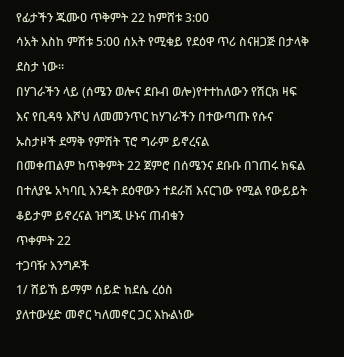የፊታችን ጁሙዐ ጥቅምት 22 ከምሸቱ 3:00
ሳአት እስከ ምሽቱ 5:00 ሰአት የሚቁይ የደዕዋ ጥሪ ስናዘጋጅ በታላቅ ደስታ ነው።
በሃገራችን ላይ (ሰሜን ወሎና ደቡብ ወሎ)የተተከለውን የሽርክ ዛፍ እና የቢዳዓ እሾህ ለመመንጥር ከሃገራችን በተውጣጡ የሱና ኡስታዞች ደማቅ የምሽት ፕሮ ግራም ይኖረናል
በመቀጠልም ከጥቅምት 22 ጀምሮ በሰሜንና ደቡቡ በገጠሩ ክፍል በተለያዬ አካባቢ እንዴት ደዕዋውን ተደራሽ እናርገው የሚል የውይይት ቆይታም ይኖረናል ዝግጁ ሁኑና ጠብቁን
ጥቀምት 22
ተጋባዥ እንግዶች
1/ ሸይኸ ይማም ሰይድ ከደሴ ረዕስ
ያለተውሂድ መኖር ካለመኖር ጋር እኩልነው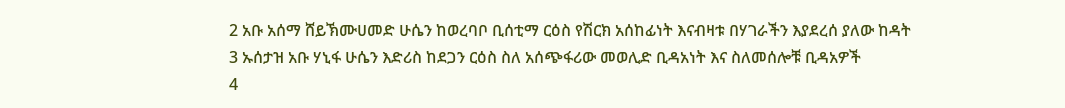2 አቡ አሰማ ሸይኽሙሀመድ ሁሴን ከወረባቦ ቢሰቲማ ርዕስ የሽርክ አሰከፊነት እናብዛቱ በሃገራችን እያደረሰ ያለው ከዳት
3 ኡሰታዝ አቡ ሃኒፋ ሁሴን እድሪስ ከደጋን ርዕስ ስለ አሰጭፋሪው መወሊድ ቢዳአነት እና ስለመሰሎቹ ቢዳአዎች
4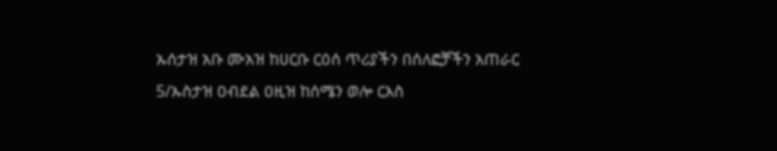ኡሰታዝ አቡ ሙአዝ ከሀርቡ ርዕሰ ጥሪያችን በሰለፎቻችን አጠራር
5/ኡስታዝ ዐብደል ዐዚዝ ከሰሜን ወሎ ርእስ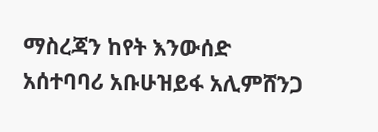ማስረጃን ከየት እንውሰድ
አሰተባባሪ አቡሁዝይፋ አሊምሸንጋ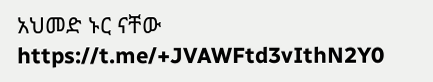አህመድ ኑር ናቸው
https://t.me/+JVAWFtd3vIthN2Y0